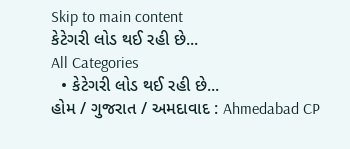Skip to main content
કેટેગરી લોડ થઈ રહી છે...
All Categories
  • કેટેગરી લોડ થઈ રહી છે...
હોમ / ગુજરાત / અમદાવાદ : Ahmedabad CP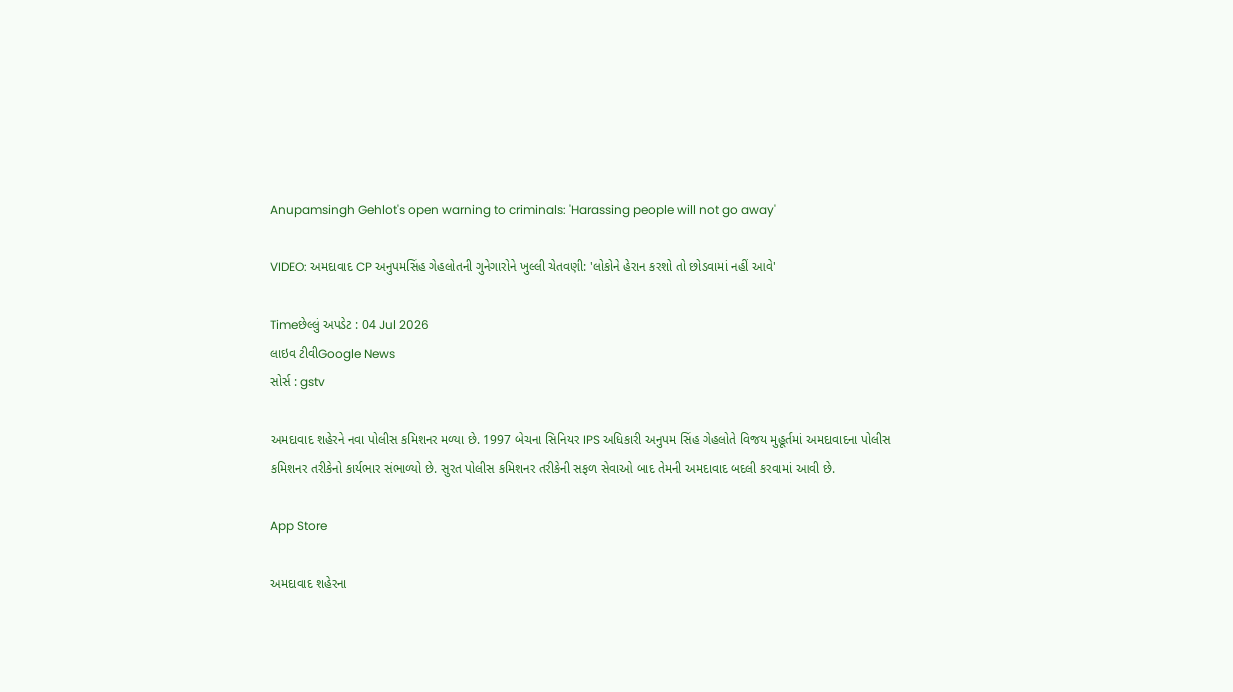Anupamsingh Gehlot's open warning to criminals: 'Harassing people will not go away'

VIDEO: અમદાવાદ CP અનુપમસિંહ ગેહલોતની ગુનેગારોને ખુલ્લી ચેતવણી: 'લોકોને હેરાન કરશો તો છોડવામાં નહીં આવે'

Timeછેલ્લું અપડેટ : 04 Jul 2026
લાઇવ ટીવીGoogle News
સોર્સ : gstv

અમદાવાદ શહેરને નવા પોલીસ કમિશનર મળ્યા છે. 1997 બેચના સિનિયર IPS અધિકારી અનુપમ સિંહ ગેહલોતે વિજય મુહૂર્તમાં અમદાવાદના પોલીસ કમિશનર તરીકેનો કાર્યભાર સંભાળ્યો છે. સુરત પોલીસ કમિશનર તરીકેની સફળ સેવાઓ બાદ તેમની અમદાવાદ બદલી કરવામાં આવી છે.

App Store

અમદાવાદ શહેરના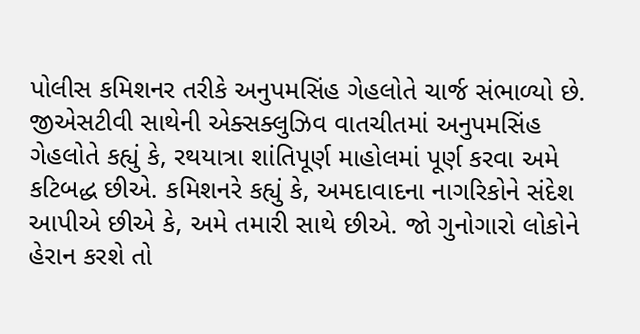પોલીસ કમિશનર તરીકે અનુપમસિંહ ગેહલોતે ચાર્જ સંભાળ્યો છે. જીએસટીવી સાથેની એક્સક્લુઝિવ વાતચીતમાં અનુપમસિંહ ગેહલોતે કહ્યું કે, રથયાત્રા શાંતિપૂર્ણ માહોલમાં પૂર્ણ કરવા અમે કટિબદ્ધ છીએ. કમિશનરે કહ્યું કે, અમદાવાદના નાગરિકોને સંદેશ આપીએ છીએ કે, અમે તમારી સાથે છીએ. જો ગુનોગારો લોકોને હેરાન કરશે તો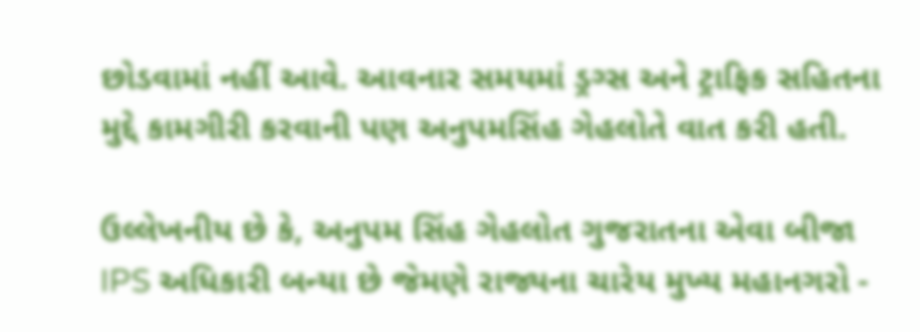છોડવામાં નહીં આવે. આવનાર સમયમાં ડ્રગ્સ અને ટ્રાફિક સહિતના મુદ્દે કામગીરી કરવાની પણ અનુપમસિંહ ગેહલોતે વાત કરી હતી.

ઉલ્લેખનીય છે કે, અનુપમ સિંહ ગેહલોત ગુજરાતના એવા બીજા IPS અધિકારી બન્યા છે જેમણે રાજ્યના ચારેય મુખ્ય મહાનગરો -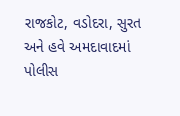રાજકોટ, વડોદરા, સુરત અને હવે અમદાવાદમાં પોલીસ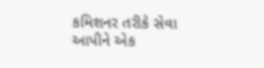કમિશનર તરીકે સેવા આપીને એક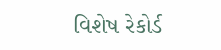વિશેષ રેકોર્ડ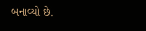બનાવ્યો છે.